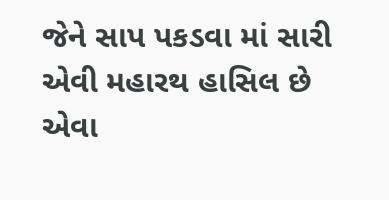જેને સાપ પકડવા માં સારી એવી મહારથ હાસિલ છે એવા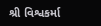શ્રી વિશ્વકર્મા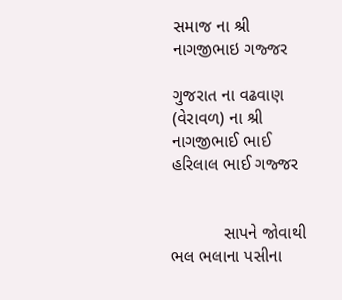સમાજ ના શ્રી નાગજીભાઇ ગજ્જર

ગુજરાત ના વઢવાણ (વેરાવળ) ના શ્રી નાગજીભાઈ ભાઈ હરિલાલ ભાઈ ગજ્જર


           સાપને જોવાથી ભલ ભલાના પસીના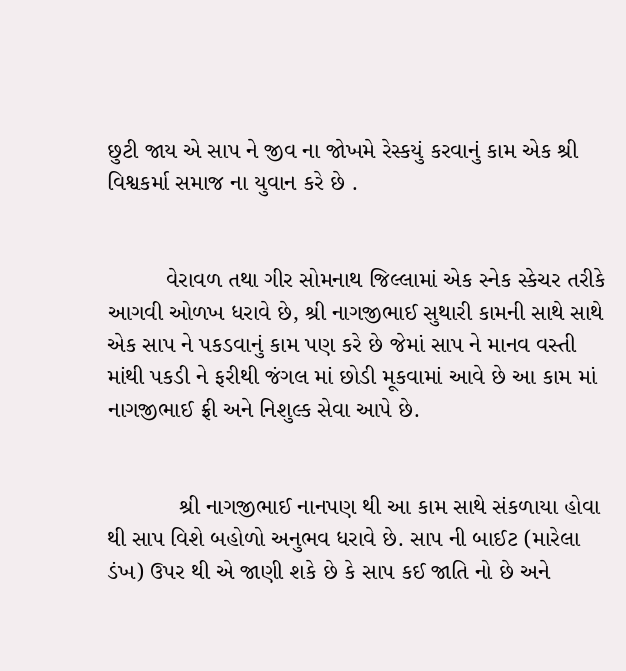છુટી જાય એ સાપ ને જીવ ના જોખમે રેસ્કયું કરવાનું કામ એક શ્રી વિશ્વકર્મા સમાજ ના યુવાન કરે છે .


         વેરાવળ તથા ગીર સોમનાથ જિલ્લામાં એક સ્નેક સ્કેચર તરીકે આગવી ઓળખ ધરાવે છે, શ્રી નાગજીભાઈ સુથારી કામની સાથે સાથે એક સાપ ને પકડવાનું કામ પણ કરે છે જેમાં સાપ ને માનવ વસ્તી માંથી પકડી ને ફરીથી જંગલ માં છોડી મૂકવામાં આવે છે આ કામ માં નાગજીભાઈ ફ્રી અને નિશુલ્ક સેવા આપે છે.


           શ્રી નાગજીભાઈ નાનપણ થી આ કામ સાથે સંકળાયા હોવા થી સાપ વિશે બહોળો અનુભવ ધરાવે છે. સાપ ની બાઈટ (મારેલા ડંખ) ઉપર થી એ જાણી શકે છે કે સાપ કઈ જાતિ નો છે અને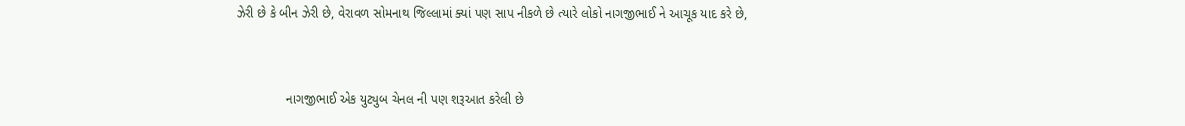ઝેરી છે કે બીન ઝેરી છે, વેરાવળ સોમનાથ જિલ્લામાં ક્યાં પણ સાપ નીકળે છે ત્યારે લોકો નાગજીભાઈ ને આચૂક યાદ કરે છે,


              નાગજીભાઈ એક યુટ્યુબ ચેનલ ની પણ શરૂઆત કરેલી છે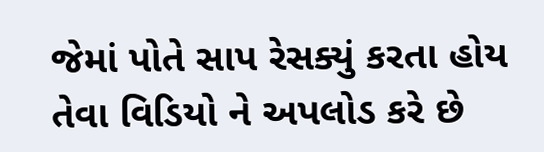જેમાં પોતે સાપ રેસક્યું કરતા હોય તેવા વિડિયો ને અપલોડ કરે છે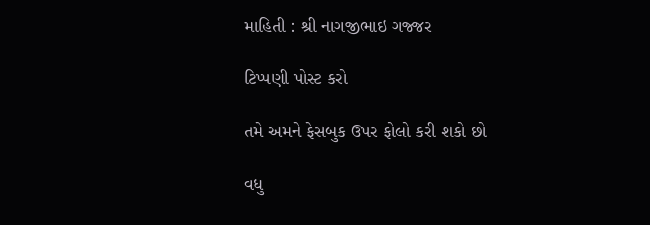માહિતી : શ્રી નાગજીભાઇ ગજ્જર

ટિપ્પણી પોસ્ટ કરો

તમે અમને ફેસબુક ઉપર ફોલો કરી શકો છો

વધુ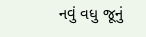નવું વધુ જૂનું